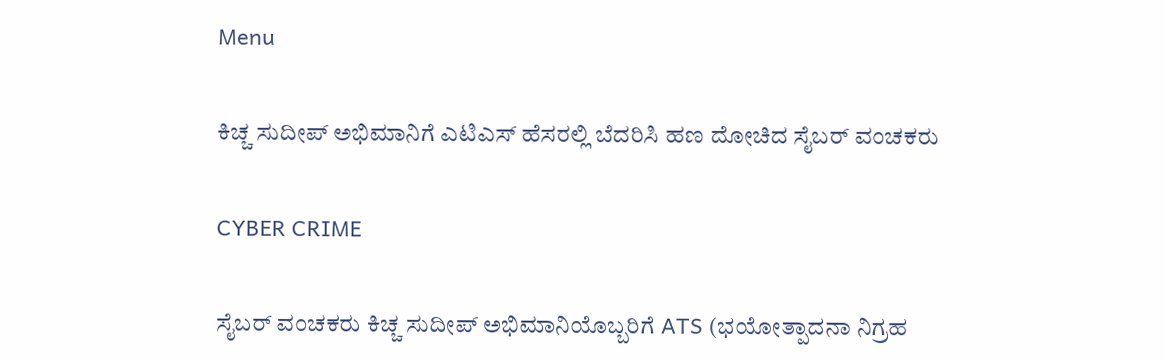Menu

ಕಿಚ್ಚ ಸುದೀಪ್‌ ಅಭಿಮಾನಿಗೆ ಎಟಿಎಸ್‌ ಹೆಸರಲ್ಲಿ ಬೆದರಿಸಿ ಹಣ ದೋಚಿದ ಸೈಬರ್‌ ವಂಚಕರು

CYBER CRIME

ಸೈಬರ್ ವಂಚಕರು ಕಿಚ್ಚ ಸುದೀಪ್ ಅಭಿಮಾನಿಯೊಬ್ಬರಿಗೆ ATS (ಭಯೋತ್ಪಾದನಾ ನಿಗ್ರಹ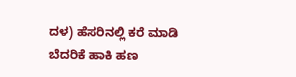ದಳ) ಹೆಸರಿನಲ್ಲಿ ಕರೆ ಮಾಡಿ ಬೆದರಿಕೆ ಹಾಕಿ ಹಣ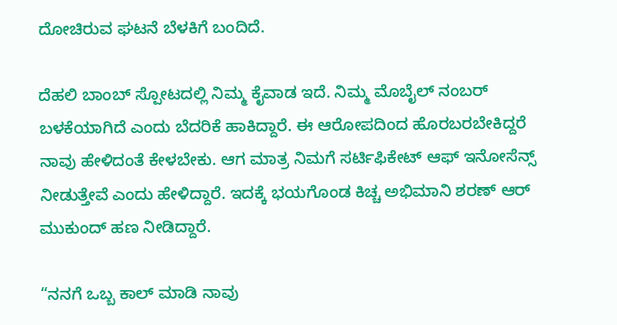ದೋಚಿರುವ ಘಟನೆ ಬೆಳಕಿಗೆ ಬಂದಿದೆ.

ದೆಹಲಿ ಬಾಂಬ್ ಸ್ಪೋಟದಲ್ಲಿ ನಿಮ್ಮ ಕೈವಾಡ ಇದೆ. ನಿಮ್ಮ ಮೊಬೈಲ್ ನಂಬರ್ ಬಳಕೆಯಾಗಿದೆ ಎಂದು ಬೆದರಿಕೆ ಹಾಕಿದ್ದಾರೆ. ಈ ಆರೋಪದಿಂದ ಹೊರಬರಬೇಕಿದ್ದರೆ ನಾವು ಹೇಳಿದಂತೆ ಕೇಳಬೇಕು. ಆಗ ಮಾತ್ರ ನಿಮಗೆ ಸರ್ಟಿಫಿಕೇಟ್ ಆಫ್ ಇನೋಸೆನ್ಸ್‌ ನೀಡುತ್ತೇವೆ ಎಂದು ಹೇಳಿದ್ದಾರೆ. ಇದಕ್ಕೆ ಭಯಗೊಂಡ ಕಿಚ್ಚ ಅಭಿಮಾನಿ ಶರಣ್ ಆರ್ ಮುಕುಂದ್ ಹಣ ನೀಡಿದ್ದಾರೆ.

“ನನಗೆ ಒಬ್ಬ ಕಾಲ್ ಮಾಡಿ ನಾವು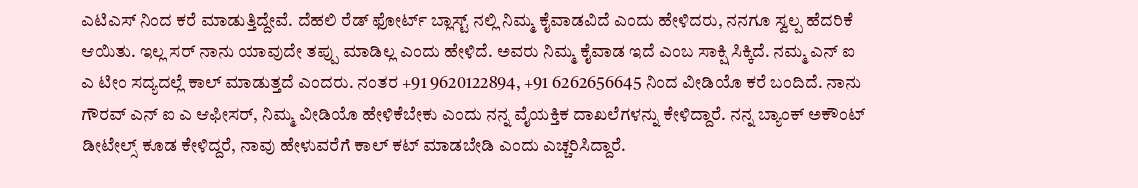ಎಟಿಎಸ್ ನಿಂದ ಕರೆ ಮಾಡುತ್ತಿದ್ದೇವೆ. ದೆಹಲಿ ರೆಡ್ ಫೋರ್ಟ್ ಬ್ಲಾಸ್ಟ್ ನಲ್ಲಿ ನಿಮ್ಮ ಕೈವಾಡವಿದೆ ಎಂದು ಹೇಳಿದರು, ನನಗೂ ಸ್ವಲ್ಪ ಹೆದರಿಕೆ ಆಯಿತು. ಇಲ್ಲ ಸರ್ ನಾನು ಯಾವುದೇ ತಪ್ಪು ಮಾಡಿಲ್ಲ ಎಂದು ಹೇಳಿದೆ. ಅವರು ನಿಮ್ಮ ಕೈವಾಡ ಇದೆ ಎಂಬ ಸಾಕ್ಷಿ ಸಿಕ್ಕಿದೆ. ನಮ್ಮ ಎನ್ ಐ ಎ ಟೀಂ ಸದ್ಯದಲ್ಲೆ ಕಾಲ್ ಮಾಡುತ್ತದೆ ಎಂದರು. ನಂತರ +91 9620122894, +91 6262656645 ನಿಂದ ವೀಡಿಯೊ ಕರೆ ಬಂದಿದೆ. ನಾನು ಗೌರವ್ ಎನ್ ಐ ಎ ಆಫೀಸರ್, ನಿಮ್ಮ ವೀಡಿಯೊ ಹೇಳಿಕೆಬೇಕು ಎಂದು ನನ್ನ ವೈಯಕ್ತಿಕ ದಾಖಲೆಗಳನ್ನು ಕೇಳಿದ್ದಾರೆ. ನನ್ನ ಬ್ಯಾಂಕ್ ಅಕೌಂಟ್ ಡೀಟೇಲ್ಸ್ ಕೂಡ ಕೇಳಿದ್ದರೆ, ನಾವು ಹೇಳುವರೆಗೆ ಕಾಲ್ ಕಟ್ ಮಾಡಬೇಡಿ ಎಂದು ಎಚ್ಚರಿಸಿದ್ದಾರೆ.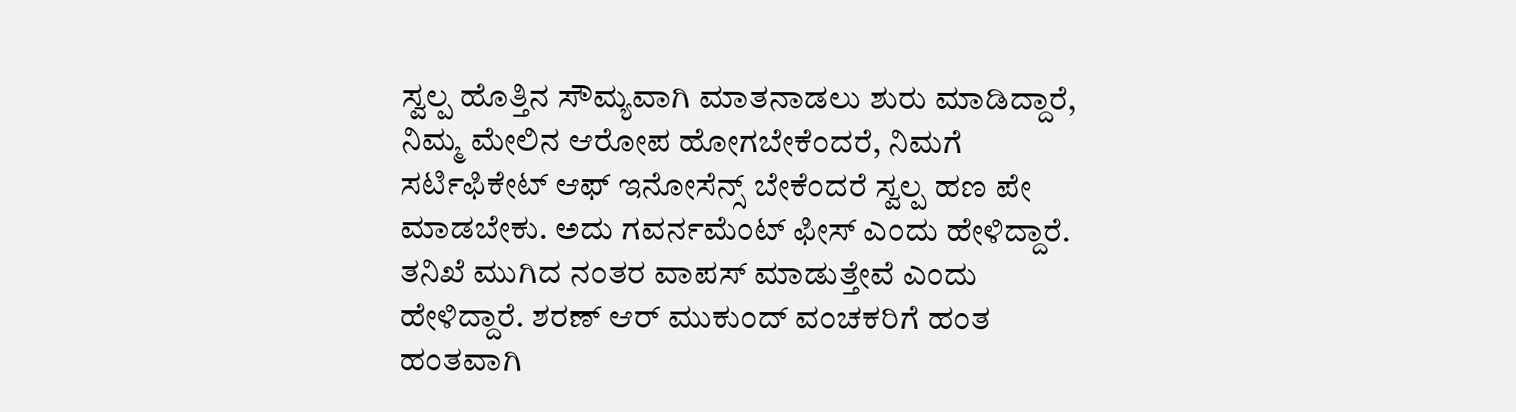ಸ್ವಲ್ಪ ಹೊತ್ತಿನ ಸೌಮ್ಯವಾಗಿ ಮಾತನಾಡಲು ಶುರು ಮಾಡಿದ್ದಾರೆ, ನಿಮ್ಮ ಮೇಲಿನ ಆರೋಪ ಹೋಗಬೇಕೆಂದರೆ, ನಿಮಗೆ ಸರ್ಟಿಫಿಕೇಟ್ ಆಫ್ ಇನೋಸೆನ್ಸ್‌ ಬೇಕೆಂದರೆ ಸ್ವಲ್ಪ ಹಣ ಪೇ ಮಾಡಬೇಕು. ಅದು ಗವರ್ನಮೆಂಟ್ ಫೀಸ್ ಎಂದು ಹೇಳಿದ್ದಾರೆ. ತನಿಖೆ ಮುಗಿದ ನಂತರ ವಾಪಸ್ ಮಾಡುತ್ತೇವೆ ಎಂದು ಹೇಳಿದ್ದಾರೆ. ಶರಣ್ ಆರ್ ಮುಕುಂದ್ ವಂಚಕರಿಗೆ ಹಂತ ಹಂತವಾಗಿ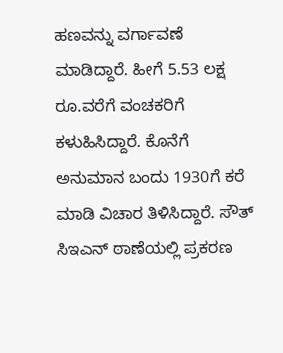ಹಣವನ್ನು ವರ್ಗಾವಣೆ ಮಾಡಿದ್ದಾರೆ. ಹೀಗೆ 5.53 ಲಕ್ಷ ರೂ.ವರೆಗೆ ವಂಚಕರಿಗೆ ಕಳುಹಿಸಿದ್ದಾರೆ. ಕೊನೆಗೆ ಅನುಮಾನ ಬಂದು 1930ಗೆ ಕರೆ ಮಾಡಿ‌ ವಿಚಾರ ತಿಳಿಸಿದ್ದಾರೆ. ಸೌತ್ ಸಿಇಎನ್ ಠಾಣೆಯಲ್ಲಿ ಪ್ರಕರಣ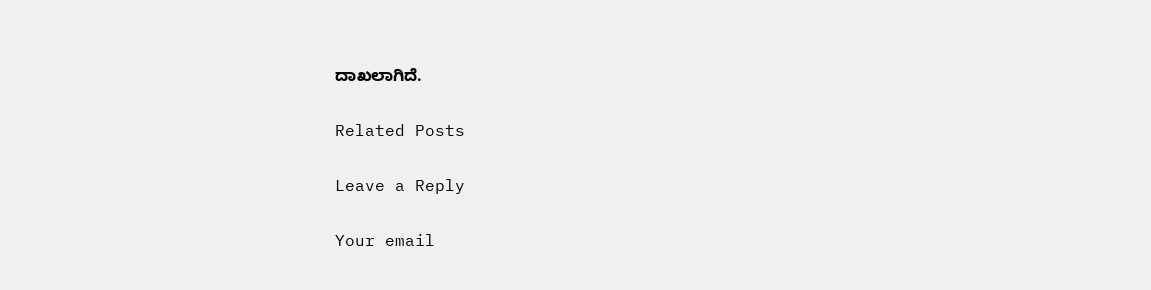ದಾಖಲಾಗಿದೆ.

Related Posts

Leave a Reply

Your email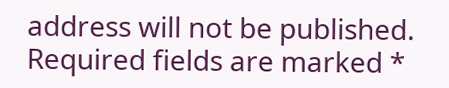address will not be published. Required fields are marked *